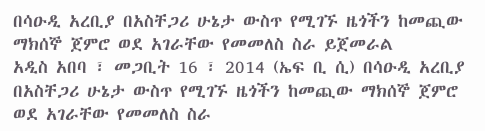በሳዑዲ አረቢያ በአስቸጋሪ ሁኔታ ውስጥ የሚገኙ ዜጎችን ከመጪው ማክሰኞ ጀምሮ ወደ አገራቸው የመመለስ ስራ ይጀመራል
አዲስ አበባ ፣ መጋቢት 16 ፣ 2014 (ኤፍ ቢ ሲ) በሳዑዲ አረቢያ በአስቸጋሪ ሁኔታ ውስጥ የሚገኙ ዜጎችን ከመጪው ማክሰኞ ጀምሮ ወደ አገራቸው የመመለስ ስራ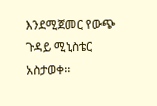እንደሚጀመር የውጭ ጉዳይ ሚኒስቴር አስታወቀ፡፡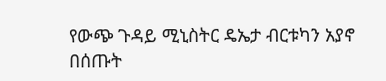የውጭ ጉዳይ ሚኒስትር ዴኤታ ብርቱካን አያኖ በሰጡት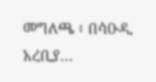መግለጫ ፥ በሳዑዲ አረቢያ…